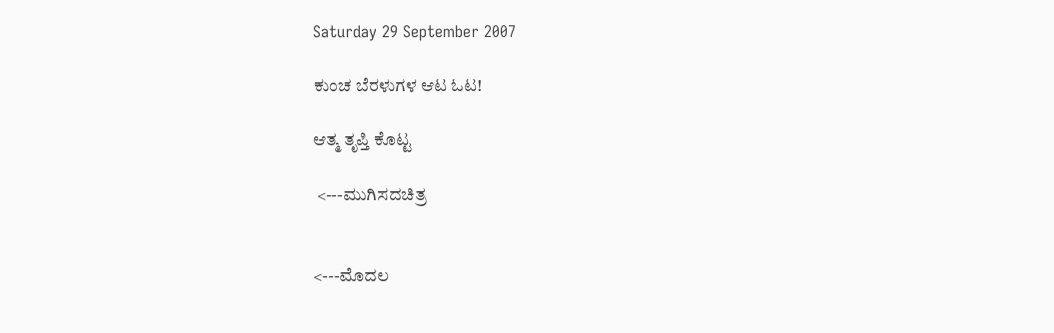Saturday 29 September 2007

ಕುಂಚ ಬೆರಳುಗಳ ಆಟ ಓಟ!

ಆತ್ಮ ತೃಪ್ತಿ ಕೊಟ್ಟ

 <---ಮುಗಿಸದಚಿತ್ರ


<---ಮೊದಲ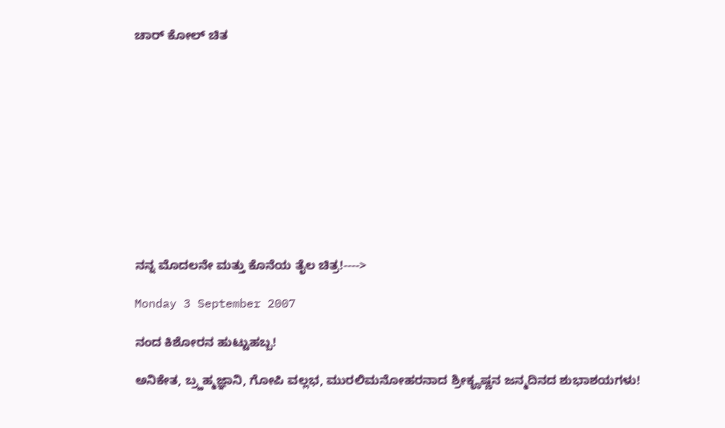ಚಾರ್ ಕೋಲ್ ಚಿತ











ನನ್ನ ಮೊದಲನೇ ಮತ್ತು ಕೊನೆಯ ತೈಲ ಚಿತ್ರ!---->

Monday 3 September 2007

ನಂದ ಕಿಶೋರನ ಹುಟ್ಟುಹಬ್ಬ!

ಅನಿಕೇತ, ಬ್ರ್ಹಹ್ಮಜ್ಞಾನಿ, ಗೋಪಿ ವಲ್ಲಭ, ಮುರಲಿಮನೋಹರನಾದ ಶ್ರೀಕೄಷ್ಣನ ಜನ್ಮದಿನದ ಶುಭಾಶಯಗಳು!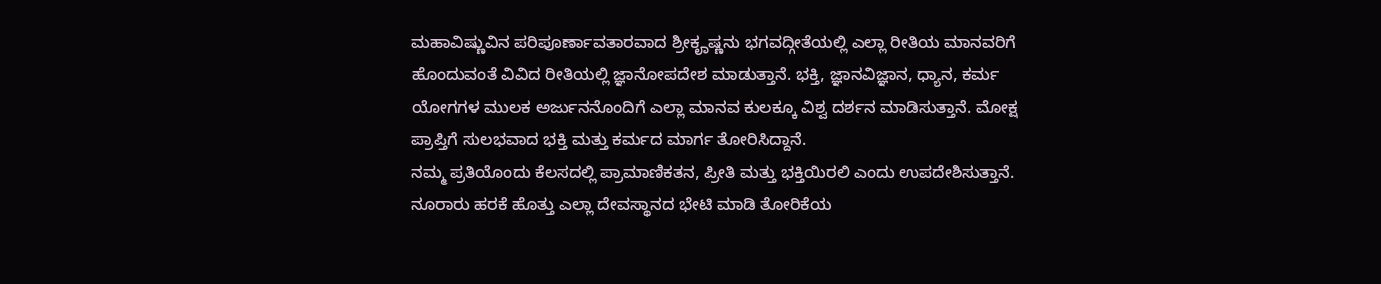ಮಹಾವಿಷ್ಣುವಿನ ಪರಿಪೂರ್ಣಾವತಾರವಾದ ಶ್ರೀಕೄಷ್ಣನು ಭಗವದ್ಗೀತೆಯಲ್ಲಿ ಎಲ್ಲಾ ರೀತಿಯ ಮಾನವರಿಗೆ ಹೊಂದುವಂತೆ ವಿವಿದ ರೀತಿಯಲ್ಲಿ ಜ್ಞಾನೋಪದೇಶ ಮಾಡುತ್ತಾನೆ. ಭಕ್ತಿ, ಜ್ಞಾನವಿಜ್ಞಾನ, ಧ್ಯಾನ, ಕರ್ಮ ಯೋಗಗಳ ಮುಲಕ ಅರ್ಜುನನೊಂದಿಗೆ ಎಲ್ಲಾ ಮಾನವ ಕುಲಕ್ಕೂ ವಿಶ್ವ ದರ್ಶನ ಮಾಡಿಸುತ್ತಾನೆ. ಮೋಕ್ಷ ಪ್ರಾಪ್ತಿಗೆ ಸುಲಭವಾದ ಭಕ್ತಿ ಮತ್ತು ಕರ್ಮದ ಮಾರ್ಗ ತೋರಿಸಿದ್ದಾನೆ.
ನಮ್ಮ ಪ್ರತಿಯೊಂದು ಕೆಲಸದಲ್ಲಿ ಪ್ರಾಮಾಣಿಕತನ, ಪ್ರೀತಿ ಮತ್ತು ಭಕ್ತಿಯಿರಲಿ ಎಂದು ಉಪದೇಶಿಸುತ್ತಾನೆ. ನೂರಾರು ಹರಕೆ ಹೊತ್ತು ಎಲ್ಲಾ ದೇವಸ್ಥಾನದ ಭೇಟಿ ಮಾಡಿ ತೋರಿಕೆಯ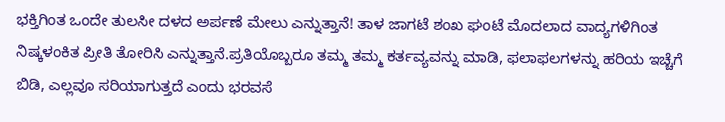ಭಕ್ತಿಗಿಂತ ಒಂದೇ ತುಲಸೀ ದಳದ ಅರ್ಪಣೆ ಮೇಲು ಎನ್ನುತ್ತಾನೆ! ತಾಳ ಜಾಗಟೆ ಶಂಖ ಘಂಟೆ ಮೊದಲಾದ ವಾದ್ಯಗಳಿಗಿಂತ ನಿಷ್ಕಳಂಕಿತ ಪ್ರೀತಿ ತೋರಿಸಿ ಎನ್ನುತ್ತಾನೆ.ಪ್ರತಿಯೊಬ್ಬರೂ ತಮ್ಮ ತಮ್ಮ ಕರ್ತವ್ಯವನ್ನು ಮಾಡಿ, ಫಲಾಫಲಗಳನ್ನು ಹರಿಯ ಇಚ್ಚೆಗೆ ಬಿಡಿ, ಎಲ್ಲವೂ ಸರಿಯಾಗುತ್ತದೆ ಎಂದು ಭರವಸೆ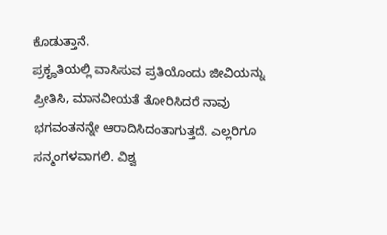ಕೊಡುತ್ತಾನೆ.
ಪ್ರಕೄತಿಯಲ್ಲಿ ವಾಸಿಸುವ ಪ್ರತಿಯೊಂದು ಜೀವಿಯನ್ನು ಪ್ರೀತಿಸಿ, ಮಾನವೀಯತೆ ತೋರಿಸಿದರೆ ನಾವು ಭಗವಂತನನ್ನೇ ಆರಾದಿಸಿದಂತಾಗುತ್ತದೆ. ಎಲ್ಲರಿಗೂ ಸನ್ಮಂಗಳವಾಗಲಿ. ವಿಶ್ವ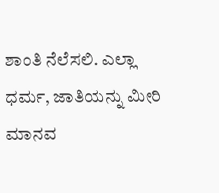ಶಾಂತಿ ನೆಲೆಸಲಿ. ಎಲ್ಲಾ ಧರ್ಮ, ಜಾತಿಯನ್ನು ಮೀರಿ ಮಾನವ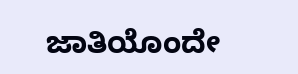ಜಾತಿಯೊಂದೇ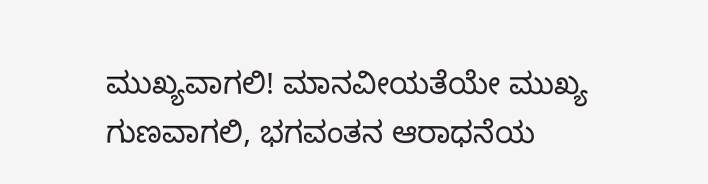ಮುಖ್ಯವಾಗಲಿ! ಮಾನವೀಯತೆಯೇ ಮುಖ್ಯ ಗುಣವಾಗಲಿ, ಭಗವಂತನ ಆರಾಧನೆಯ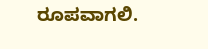ರೂಪವಾಗಲಿ.